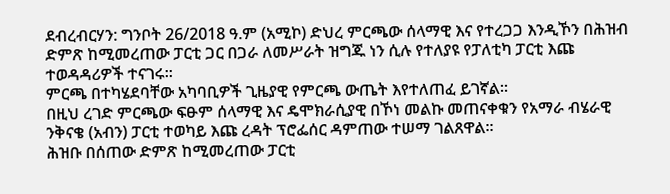ደብረብርሃን: ግንቦት 26/2018 ዓ.ም (አሚኮ) ድህረ ምርጫው ሰላማዊ እና የተረጋጋ እንዲኾን በሕዝብ ድምጽ ከሚመረጠው ፓርቲ ጋር በጋራ ለመሥራት ዝግጁ ነን ሲሉ የተለያዩ የፓለቲካ ፓርቲ እጩ ተወዳዳሪዎች ተናገሩ።
ምርጫ በተካሄደባቸው አካባቢዎች ጊዜያዊ የምርጫ ውጤት እየተለጠፈ ይገኛል።
በዚህ ረገድ ምርጫው ፍፁም ሰላማዊ እና ዴሞክራሲያዊ በኾነ መልኩ መጠናቀቁን የአማራ ብሄራዊ ንቅናቄ (አብን) ፓርቲ ተወካይ እጩ ረዳት ፕሮፌሰር ዳምጠው ተሠማ ገልጸዋል።
ሕዝቡ በሰጠው ድምጽ ከሚመረጠው ፓርቲ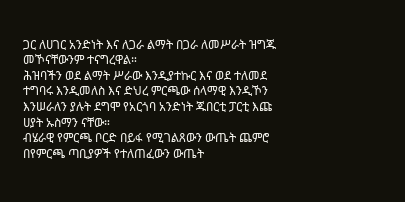ጋር ለሀገር አንድነት እና ለጋራ ልማት በጋራ ለመሥራት ዝግጁ መኾናቸውንም ተናግረዋል።
ሕዝባችን ወደ ልማት ሥራው እንዲያተኩር እና ወደ ተለመደ ተግባሩ እንዲመለስ እና ድህረ ምርጫው ሰላማዊ እንዲኾን እንሠራለን ያሉት ደግሞ የአርጎባ አንድነት ጁበርቲ ፓርቲ እጩ ሀያት ኡስማን ናቸው።
ብሄራዊ የምርጫ ቦርድ በይፋ የሚገልጸውን ውጤት ጨምሮ በየምርጫ ጣቢያዎች የተለጠፈውን ውጤት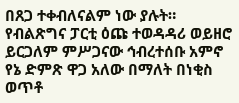በጸጋ ተቀብለናልም ነው ያሉት።
የብልጽግና ፓርቲ ዕጩ ተወዳዳሪ ወይዘሮ ይርጋለም ምሥጋናው ኅብረተሰቡ አምኖ የኔ ድምጽ ዋጋ አለው በማለት በነቂስ ወጥቶ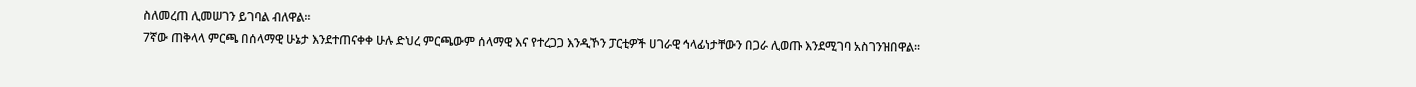ስለመረጠ ሊመሠገን ይገባል ብለዋል።
7ኛው ጠቅላላ ምርጫ በሰላማዊ ሁኔታ እንደተጠናቀቀ ሁሉ ድህረ ምርጫውም ሰላማዊ እና የተረጋጋ እንዲኾን ፓርቲዎች ሀገራዊ ኅላፊነታቸውን በጋራ ሊወጡ እንደሚገባ አስገንዝበዋል።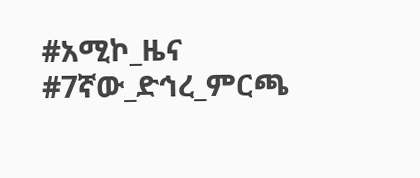#አሚኮ_ዜና #7ኛው_ድኅረ_ምርጫ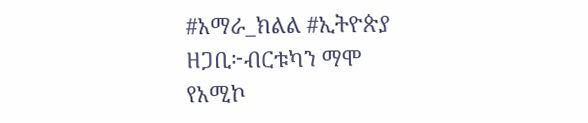#አማራ_ክልል #ኢትዮጵያ
ዘጋቢ፦ብርቱካን ማሞ
የአሚኮ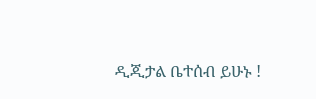ዲጂታል ቤተሰብ ይሁኑ !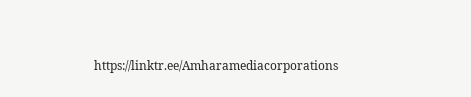https://linktr.ee/Amharamediacorporations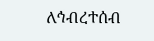ለኅብረተሰብ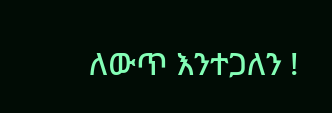ለውጥ እንተጋለን !